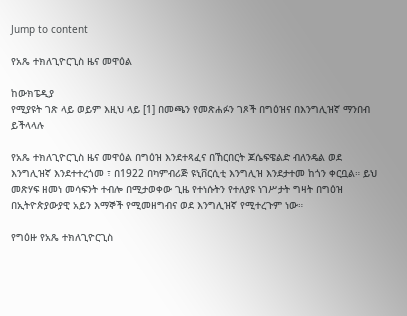Jump to content

የአጼ ተክለጊዮርጊስ ዜና መዋዕል

ከውክፔዲያ
የሚያዩት ገጽ ላይ ወይም እዚህ ላይ [1] በመጫን የመጽሐፉን ገጾች በግዕዝና በእንግሊዝኛ ማንበብ ይችላላሉ

የአጼ ተክለጊዮርጊስ ዜና መዋዕል በግዕዝ እንደተጻፈና በኸርበርት ጆሴፍዌልድ ብለንዴል ወደ እንግሊዝኛ እንደተተረጎመ ፣ በ1922 በካምብሪጅ ዩኒቨርሲቲ እንግሊዝ እንደታተመ ከጎን ቀርቧል። ይህ መጽሃፍ ዘመነ መሳፍንት ተብሎ በሚታወቀው ጊዜ የተነሱትን የተለያዩ ነገሥታት ግዛት በግዕዝ በኢትዮጵያውያዊ አይን እማኞች የሚመዘግብና ወደ እንግሊዝኛ የሚተረጉም ነው።

የግዕዙ የአጼ ተክለጊዮርጊስ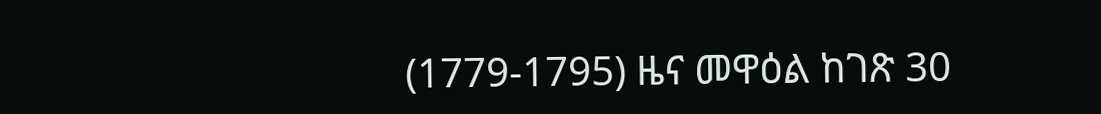(1779-1795) ዜና መዋዕል ከገጽ 30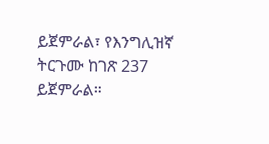ይጀምራል፣ የእንግሊዝኛ ትርጉሙ ከገጽ 237 ይጀምራል።